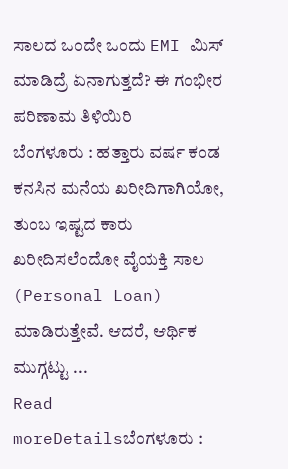ಸಾಲದ ಒಂದೇ ಒಂದು EMI ಮಿಸ್ ಮಾಡಿದ್ರೆ ಏನಾಗುತ್ತದೆ? ಈ ಗಂಭೀರ ಪರಿಣಾಮ ತಿಳಿಯಿರಿ
ಬೆಂಗಳೂರು : ಹತ್ತಾರು ವರ್ಷ ಕಂಡ ಕನಸಿನ ಮನೆಯ ಖರೀದಿಗಾಗಿಯೋ, ತುಂಬ ಇಷ್ಟದ ಕಾರು ಖರೀದಿಸಲೆಂದೋ ವೈಯಕ್ತಿ ಸಾಲ (Personal Loan) ಮಾಡಿರುತ್ತೇವೆ. ಆದರೆ, ಆರ್ಥಿಕ ಮುಗ್ಗಟ್ಟು ...
Read moreDetailsಬೆಂಗಳೂರು :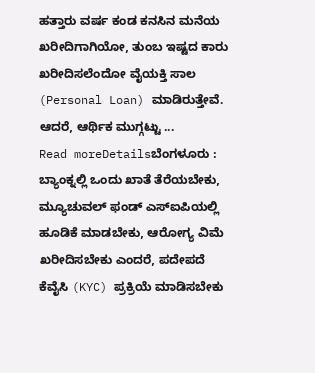ಹತ್ತಾರು ವರ್ಷ ಕಂಡ ಕನಸಿನ ಮನೆಯ ಖರೀದಿಗಾಗಿಯೋ, ತುಂಬ ಇಷ್ಟದ ಕಾರು ಖರೀದಿಸಲೆಂದೋ ವೈಯಕ್ತಿ ಸಾಲ (Personal Loan) ಮಾಡಿರುತ್ತೇವೆ. ಆದರೆ, ಆರ್ಥಿಕ ಮುಗ್ಗಟ್ಟು ...
Read moreDetailsಬೆಂಗಳೂರು : ಬ್ಯಾಂಕ್ನಲ್ಲಿ ಒಂದು ಖಾತೆ ತೆರೆಯಬೇಕು, ಮ್ಯೂಚುವಲ್ ಫಂಡ್ ಎಸ್ಐಪಿಯಲ್ಲಿ ಹೂಡಿಕೆ ಮಾಡಬೇಕು, ಆರೋಗ್ಯ ವಿಮೆ ಖರೀದಿಸಬೇಕು ಎಂದರೆ, ಪದೇಪದೆ ಕೆವೈಸಿ (KYC) ಪ್ರಕ್ರಿಯೆ ಮಾಡಿಸಬೇಕು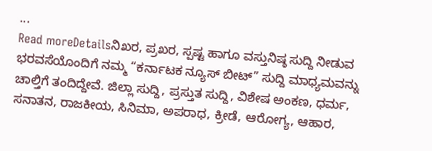...
Read moreDetailsನಿಖರ, ಪ್ರಖರ, ಸ್ಪಷ್ಟ ಹಾಗೂ ವಸ್ತುನಿಷ್ಠ ಸುದ್ದಿ ನೀಡುವ ಭರವಸೆಯೊಂದಿಗೆ ನಮ್ಮ “ಕರ್ನಾಟಕ ನ್ಯೂಸ್ ಬೀಟ್” ಸುದ್ದಿ ಮಾಧ್ಯಮವನ್ನು ಚಾಲ್ತಿಗೆ ತಂದಿದ್ದೇವೆ. ಜಿಲ್ಲಾ ಸುದ್ದಿ, ಪ್ರಸ್ತುತ ಸುದ್ದಿ, ವಿಶೇಷ ಅಂಕಣ, ಧರ್ಮ, ಸನಾತನ, ರಾಜಕೀಯ, ಸಿನಿಮಾ, ಅಪರಾಧ, ಕ್ರೀಡೆ, ಆರೋಗ್ಯ, ಆಹಾರ,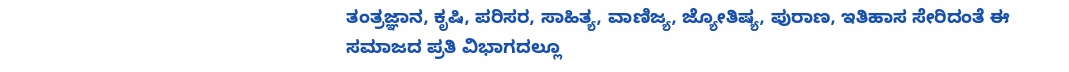ತಂತ್ರಜ್ಞಾನ, ಕೃಷಿ, ಪರಿಸರ, ಸಾಹಿತ್ಯ, ವಾಣಿಜ್ಯ, ಜ್ಯೋತಿಷ್ಯ, ಪುರಾಣ, ಇತಿಹಾಸ ಸೇರಿದಂತೆ ಈ ಸಮಾಜದ ಪ್ರತಿ ವಿಭಾಗದಲ್ಲೂ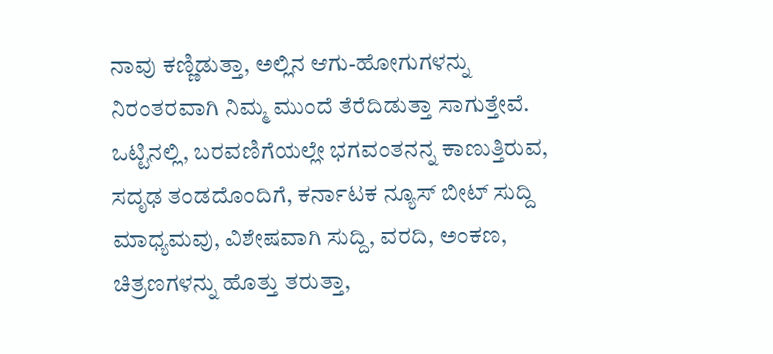ನಾವು ಕಣ್ಣಿಡುತ್ತಾ, ಅಲ್ಲಿನ ಆಗು-ಹೋಗುಗಳನ್ನು ನಿರಂತರವಾಗಿ ನಿಮ್ಮ ಮುಂದೆ ತೆರೆದಿಡುತ್ತಾ ಸಾಗುತ್ತೇವೆ. ಒಟ್ಟಿನಲ್ಲಿ, ಬರವಣಿಗೆಯಲ್ಲೇ ಭಗವಂತನನ್ನ ಕಾಣುತ್ತಿರುವ, ಸದೃಢ ತಂಡದೊಂದಿಗೆ, ಕರ್ನಾಟಕ ನ್ಯೂಸ್ ಬೀಟ್ ಸುದ್ದಿ ಮಾಧ್ಯಮವು, ವಿಶೇಷವಾಗಿ ಸುದ್ದಿ, ವರದಿ, ಅಂಕಣ, ಚಿತ್ರಣಗಳನ್ನು ಹೊತ್ತು ತರುತ್ತಾ,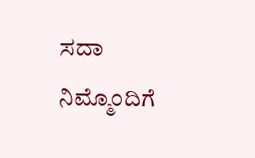ಸದಾ ನಿಮ್ಮೊಂದಿಗೆ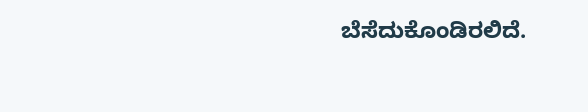ಬೆಸೆದುಕೊಂಡಿರಲಿದೆ.